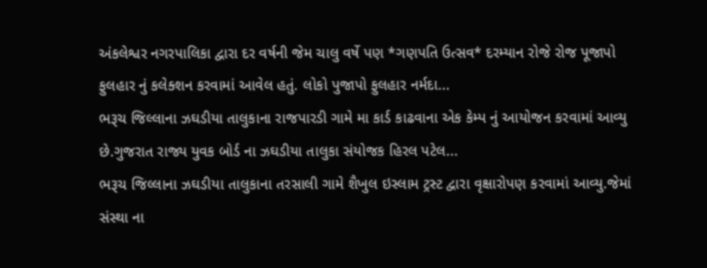અંકલેશ્વર નગરપાલિકા દ્વારા દર વર્ષની જેમ ચાલુ વર્ષે પણ *ગણપતિ ઉત્સવ* દરમ્યાન રોજે રોજ પૂજાપો ફુલહાર નું કલેક્શન કરવામાં આવેલ હતું. લોકો પુજાપો ફુલહાર નર્મદા...
ભરૂચ જિલ્લાના ઝઘડીયા તાલુકાના રાજપારડી ગામે મા કાર્ડ કાઢવાના એક કેમ્પ નું આયોજન કરવામાં આવ્યુ છે.ગુજરાત રાજ્ય યુવક બોર્ડ ના ઝઘડીયા તાલુકા સંયોજક હિરલ પટેલ...
ભરૂચ જિલ્લાના ઝઘડીયા તાલુકાના તરસાલી ગામે શૈખુલ ઇસ્લામ ટ્રસ્ટ દ્વારા વૃક્ષારોપણ કરવામાં આવ્યુ.જેમાં સંસ્થા ના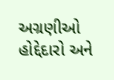અગ્રણીઓ હોદ્દેદારો અને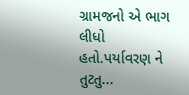ગ્રામજનો એ ભાગ લીધો હતો.પર્યાવરણ ને તુટતુ...